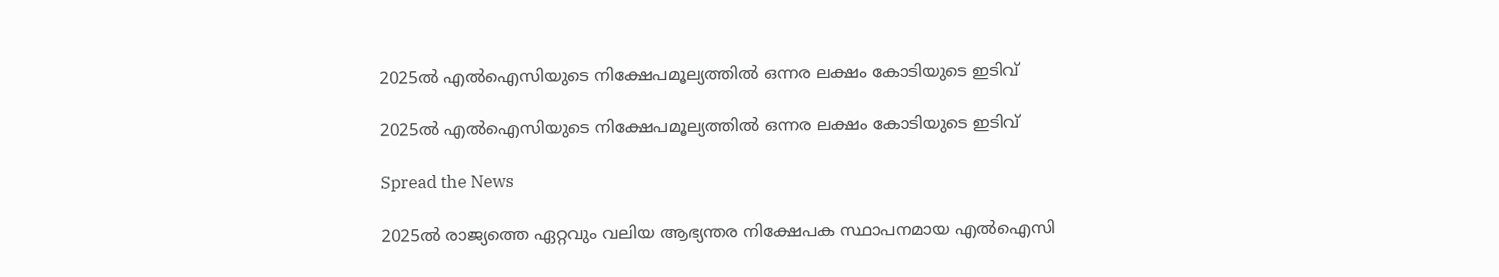2025ല്‍ എല്‍ഐസിയുടെ നിക്ഷേപമൂല്യത്തില്‍ ഒന്നര ലക്ഷം കോടിയുടെ ഇടിവ്‌

2025ല്‍ എല്‍ഐസിയുടെ നിക്ഷേപമൂല്യത്തില്‍ ഒന്നര ലക്ഷം കോടിയുടെ ഇടിവ്‌

Spread the News

2025ല്‍ രാജ്യത്തെ ഏറ്റവും വലിയ ആഭ്യന്തര നിക്ഷേപക സ്ഥാപനമായ എല്‍ഐസി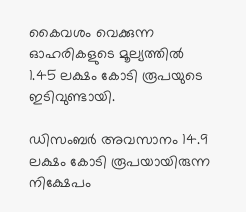കൈവശം വെക്കുന്ന ഓഹരികളുടെ മൂല്യത്തില്‍ 1.45 ലക്ഷം കോടി രൂപയുടെ ഇടിവുണ്ടായി.

ഡിസംബര്‍ അവസാനം 14.9 ലക്ഷം കോടി രൂപയായിരുന്ന നിക്ഷേപം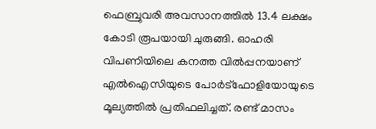ഫെബ്രുവരി അവസാനത്തില്‍ 13.4 ലക്ഷം കോടി രൂപയായി ചുരുങ്ങി. ഓഹരി വിപണിയിലെ കനത്ത വില്‍പ്പനയാണ്‌ എല്‍ഐസിയുടെ പോര്‍ട്‌ഫോളിയോയുടെ മൂല്യത്തില്‍ പ്രതിഫലിച്ചത്‌. രണ്ട്‌ മാസം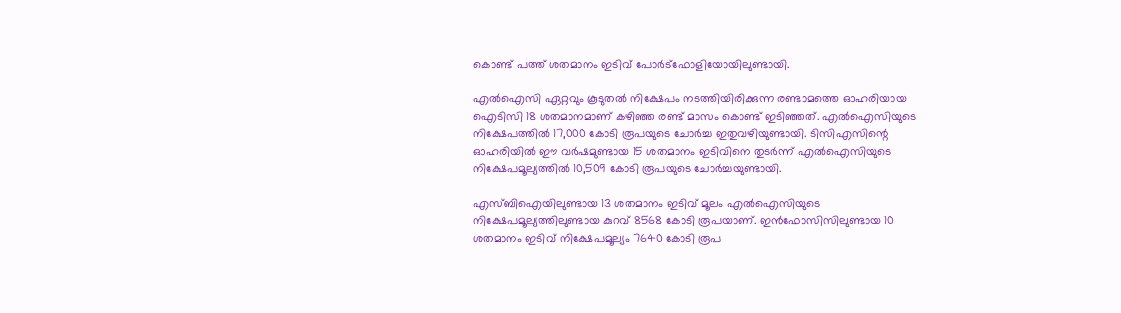കൊണ്ട്‌ പത്ത്‌ ശതമാനം ഇടിവ്‌ പോര്‍ട്‌ഫോളിയോയിലുണ്ടായി.

എല്‍ഐസി ഏറ്റവും കൂടുതല്‍ നിക്ഷേപം നടത്തിയിരിക്കുന്ന രണ്ടാമത്തെ ഓഹരിയായ ഐടിസി 18 ശതമാനമാണ്‌ കഴിഞ്ഞ രണ്ട്‌ മാസം കൊണ്ട്‌ ഇടിഞ്ഞത്‌. എല്‍ഐസിയുടെ നിക്ഷേപത്തില്‍ 17,000 കോടി രൂപയുടെ ചോര്‍ച്ച ഇതുവഴിയുണ്ടായി. ടിസിഎസിന്റെ ഓഹരിയില്‍ ഈ വര്‍ഷമുണ്ടായ 15 ശതമാനം ഇടിവിനെ തുടര്‍ന്ന്‌ എല്‍ഐസിയുടെ നിക്ഷേപമൂല്യത്തില്‍ 10,509 കോടി രൂപയുടെ ചോര്‍ച്ചയുണ്ടായി.

എസ്‌ബിഐയിലുണ്ടായ 13 ശതമാനം ഇടിവ്‌ മൂലം എല്‍ഐസിയുടെ നിക്ഷേപമൂല്യത്തിലുണ്ടായ കുറവ്‌ 8568 കോടി രൂപയാണ്‌. ഇന്‍ഫോസിസിലുണ്ടായ 10 ശതമാനം ഇടിവ്‌ നിക്ഷേപമൂല്യം 7640 കോടി രൂപ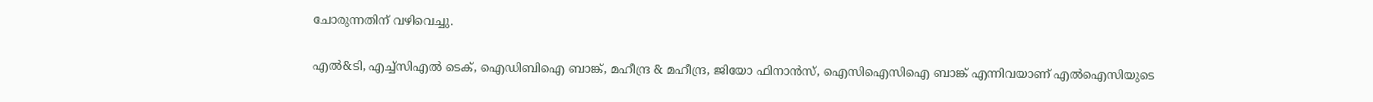ചോരുന്നതിന്‌ വഴിവെച്ചു.

എല്‍&ടി, എച്ച്‌സിഎല്‍ ടെക്‌, ഐഡിബിഐ ബാങ്ക്‌, മഹീന്ദ്ര & മഹീന്ദ്ര, ജിയോ ഫിനാന്‍സ്‌, ഐസിഐസിഐ ബാങ്ക്‌ എന്നിവയാണ്‌ എല്‍ഐസിയുടെ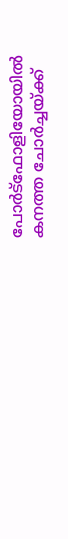പോര്‍ട്‌ഫോളിയോയില്‍ കനത്ത ചോര്‍ച്ചയ്‌ക്ക്‌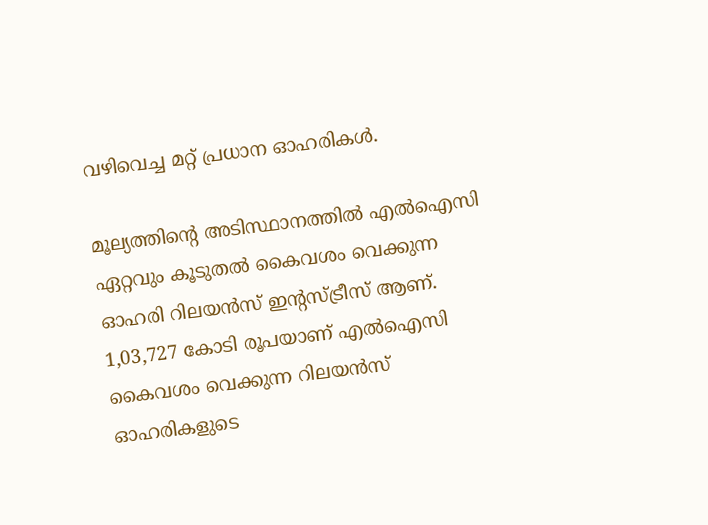വഴിവെച്ച മറ്റ്‌ പ്രധാന ഓഹരികള്‍.

മൂല്യത്തിന്റെ അടിസ്ഥാനത്തില്‍ എല്‍ഐസി ഏറ്റവും കൂടുതല്‍ കൈവശം വെക്കുന്ന ഓഹരി റിലയന്‍സ്‌ ഇന്റസ്‌ട്രീസ്‌ ആണ്‌. 1,03,727 കോടി രൂപയാണ്‌ എല്‍ഐസി കൈവശം വെക്കുന്ന റിലയന്‍സ്‌ ഓഹരികളുടെ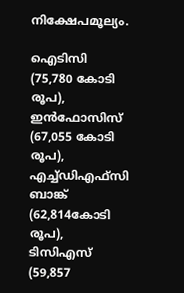നിക്ഷേപമൂല്യം.

ഐടിസി (75,780 കോടി രൂപ), ഇന്‍ഫോസിസ്‌ (67,055 കോടി രൂപ), എച്ച്‌ഡിഎഫ്‌സി ബാങ്ക്‌ (62,814കോടി രൂപ), ടിസിഎസ്‌ (59,857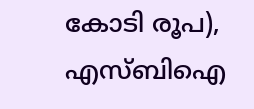കോടി രൂപ), എസ്‌ബിഐ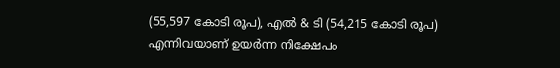(55,597 കോടി രൂപ), എല്‍ & ടി (54,215 കോടി രൂപ) എന്നിവയാണ്‌ ഉയര്‍ന്ന നിക്ഷേപം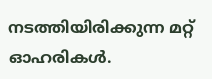നടത്തിയിരിക്കുന്ന മറ്റ്‌ ഓഹരികള്‍.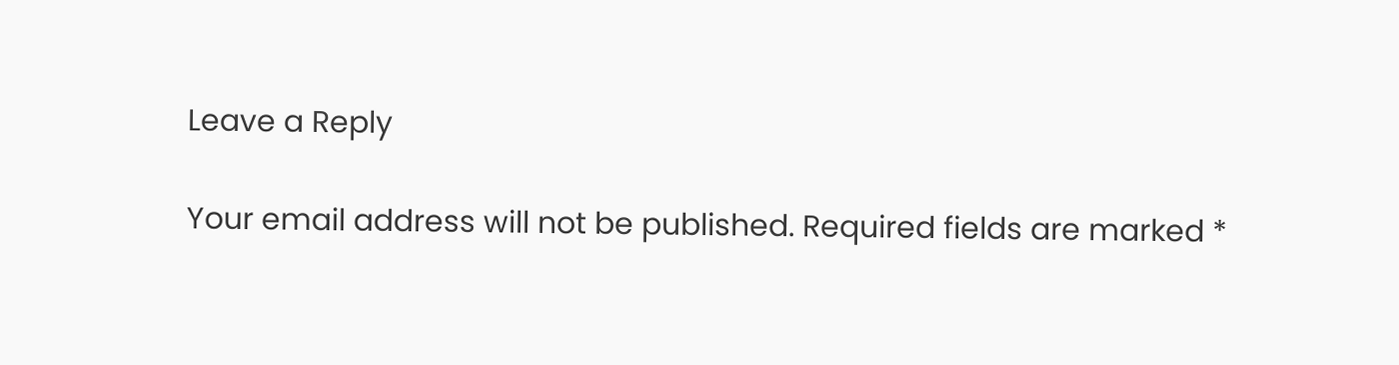Leave a Reply

Your email address will not be published. Required fields are marked *